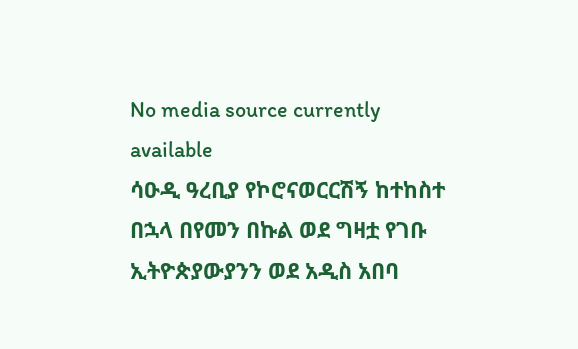No media source currently available
ሳዑዲ ዓረቢያ የኮሮናወርርሽኝ ከተከስተ በኋላ በየመን በኩል ወደ ግዛቷ የገቡ ኢትዮጵያውያንን ወደ አዲስ አበባ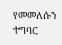የመመለሱን ተግባር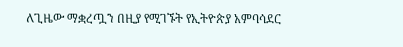ለጊዜው ማቋረጧን በዚያ የሚገኙት የኢትዮጵያ አምባሳደር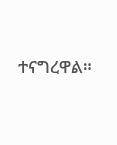ተናግረዋል።